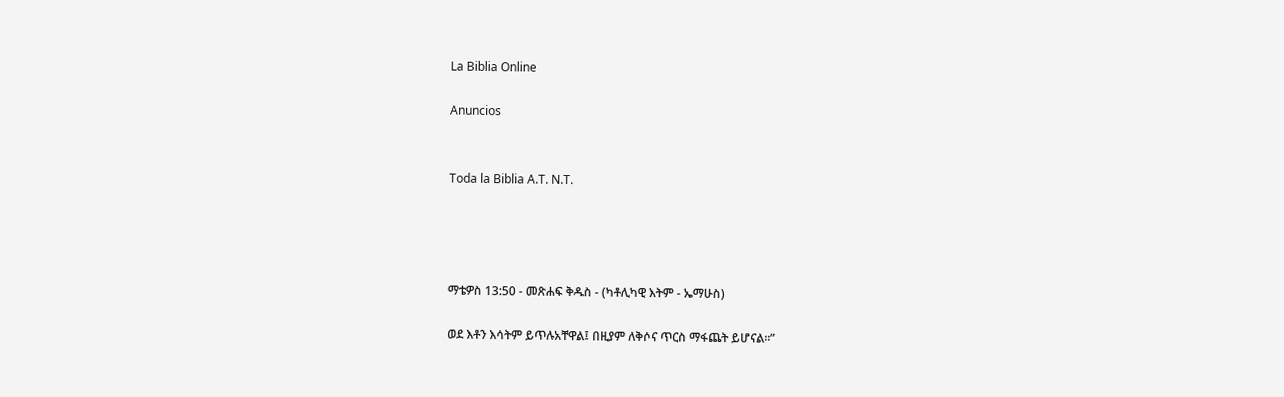La Biblia Online

Anuncios


Toda la Biblia A.T. N.T.




ማቴዎስ 13:50 - መጽሐፍ ቅዱስ - (ካቶሊካዊ እትም - ኤማሁስ)

ወደ እቶን እሳትም ይጥሉአቸዋል፤ በዚያም ለቅሶና ጥርስ ማፋጨት ይሆናል።”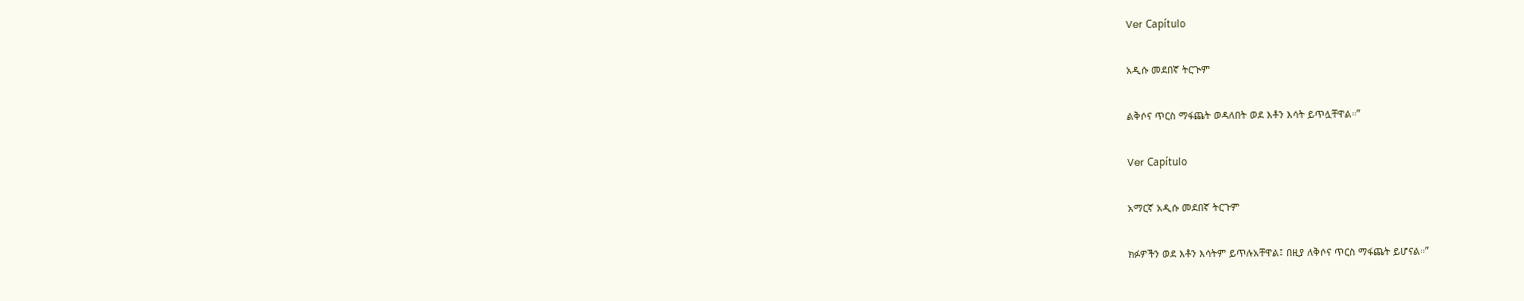Ver Capítulo

አዲሱ መደበኛ ትርጒም

ልቅሶና ጥርስ ማፋጨት ወዳለበት ወደ እቶን እሳት ይጥሏቸዋል።”

Ver Capítulo

አማርኛ አዲሱ መደበኛ ትርጉም

ክፉዎችን ወደ እቶን እሳትም ይጥሉአቸዋል፤ በዚያ ለቅሶና ጥርስ ማፋጨት ይሆናል።”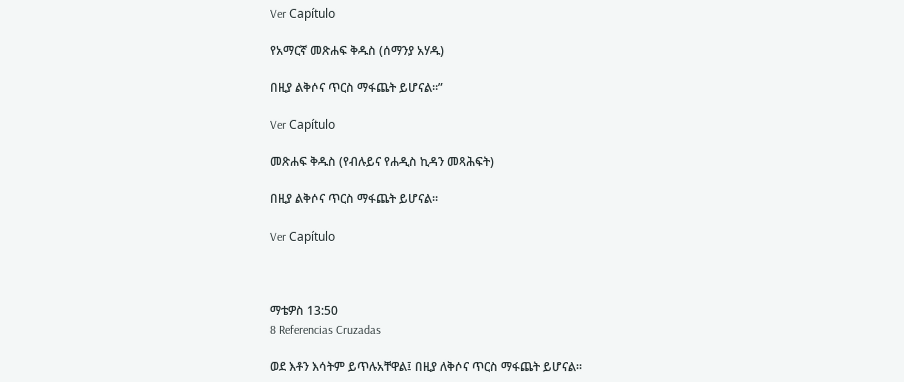Ver Capítulo

የአማርኛ መጽሐፍ ቅዱስ (ሰማንያ አሃዱ)

በዚያ ልቅሶና ጥርስ ማፋጨት ይሆናል።”

Ver Capítulo

መጽሐፍ ቅዱስ (የብሉይና የሐዲስ ኪዳን መጻሕፍት)

በዚያ ልቅሶና ጥርስ ማፋጨት ይሆናል።

Ver Capítulo



ማቴዎስ 13:50
8 Referencias Cruzadas

ወደ እቶን እሳትም ይጥሉአቸዋል፤ በዚያ ለቅሶና ጥርስ ማፋጨት ይሆናል።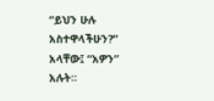“ይህን ሁሉ አስተዋላችሁን?” አላቸው፤ “አዎን” አሉት።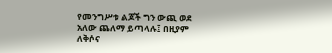የመንግሥቱ ልጆች ግን ውጪ ወደ አለው ጨለማ ይጣላሉ፤ በዚያም ለቅሶና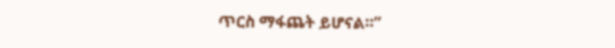ጥርስ ማፋጨት ይሆናል።”